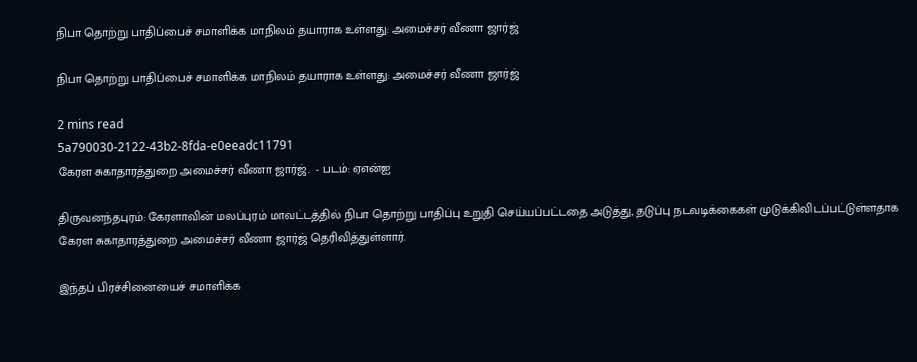நிபா தொற்று பாதிப்பைச் சமாளிக்க மாநிலம் தயாராக உள்ளது: அமைச்சர் வீணா ஜார்ஜ்

நிபா தொற்று பாதிப்பைச் சமாளிக்க மாநிலம் தயாராக உள்ளது: அமைச்சர் வீணா ஜார்ஜ்

2 mins read
5a790030-2122-43b2-8fda-e0eeadc11791
கேரள சுகாதாரத்துறை அமைச்சர் வீணா ஜார்ஜ்.  - படம்: ஏஎன்ஐ

திருவனந்தபுரம்: கேரளாவின் மலப்புரம் மாவட்டத்தில் நிபா தொற்று பாதிப்பு உறுதி செய்யப்பட்டதை அடுத்து, தடுப்பு நடவடிக்கைகள் முடுக்கிவிடப்பட்டுள்ளதாக கேரள சுகாதாரத்துறை அமைச்சர் வீணா ஜார்ஜ் தெரிவித்துள்ளார்.

இந்தப் பிரச்சினையைச் சமாளிக்க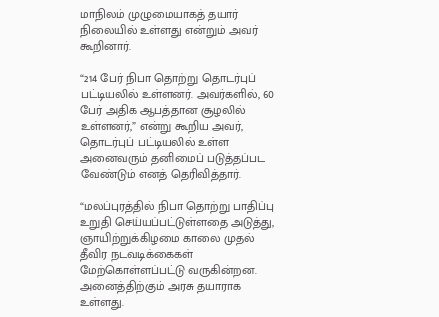மாநிலம் முழுமையாகத் தயார் நிலையில் உள்ளது என்றும் அவர் கூறினார்.

“214 பேர் நிபா தொற்று தொடர்புப் பட்டியலில் உள்ளனர். அவர்களில், 60 பேர் அதிக ஆபத்தான சூழலில் உள்ளனர்,” என்று கூறிய அவர், தொடர்புப் பட்டியலில் உள்ள அனைவரும் தனிமைப் படுத்தப்பட வேண்டும் எனத் தெரிவித்தார்.

“மலப்புரத்தில் நிபா தொற்று பாதிப்பு உறுதி செய்யப்பட்டுள்ளதை அடுத்து, ஞாயிற்றுக்கிழமை காலை முதல் தீவிர நடவடிக்கைகள் மேற்கொள்ளப்பட்டு வருகின்றன. அனைத்திற்கும் அரசு தயாராக உள்ளது.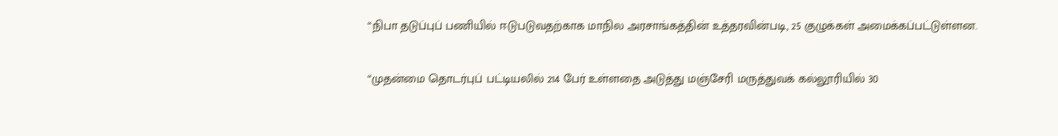“நிபா தடுப்புப் பணியில் ஈடுபடுவதற்காக மாநில அரசாங்கத்தின் உத்தரவின்படி, 25 குழுக்கள் அமைக்கப்பட்டுள்ளன.

“முதன்மை தொடர்புப் பட்டியலில் 214 பேர் உள்ளதை அடுத்து மஞ்சேரி மருத்துவக் கல்லூரியில் 30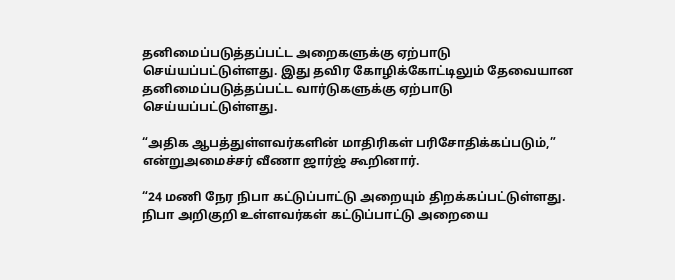தனிமைப்படுத்தப்பட்ட அறைகளுக்கு ஏற்பாடு செய்யப்பட்டுள்ளது. இது தவிர கோழிக்கோட்டிலும் தேவையான தனிமைப்படுத்தப்பட்ட வார்டுகளுக்கு ஏற்பாடு செய்யப்பட்டுள்ளது.

“அதிக ஆபத்துள்ளவர்களின் மாதிரிகள் பரிசோதிக்கப்படும்,” என்றுஅமைச்சர் வீணா ஜார்ஜ் கூறினார்.

“24 மணி நேர நிபா கட்டுப்பாட்டு அறையும் திறக்கப்பட்டுள்ளது. நிபா அறிகுறி உள்ளவர்கள் கட்டுப்பாட்டு அறையை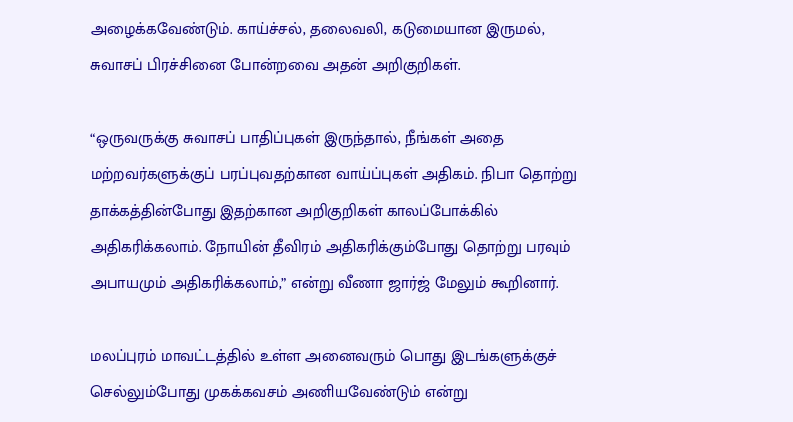அழைக்கவேண்டும். காய்ச்சல், தலைவலி, கடுமையான இருமல், சுவாசப் பிரச்சினை போன்றவை அதன் அறிகுறிகள்.

“ஒருவருக்கு சுவாசப் பாதிப்புகள் இருந்தால், நீங்கள் அதை மற்றவர்களுக்குப் பரப்புவதற்கான வாய்ப்புகள் அதிகம். நிபா தொற்று தாக்கத்தின்போது இதற்கான அறிகுறிகள் காலப்போக்கில் அதிகரிக்கலாம். நோயின் தீவிரம் அதிகரிக்கும்போது தொற்று பரவும் அபாயமும் அதிகரிக்கலாம்,” என்று வீணா ஜார்ஜ் மேலும் கூறினார்.

மலப்புரம் மாவட்டத்தில் உள்ள அனைவரும் பொது இடங்களுக்குச் செல்லும்போது முகக்கவசம் அணியவேண்டும் என்று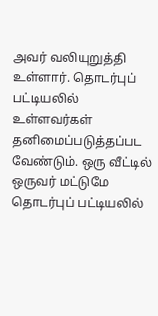அவர் வலியுறுத்தி உள்ளார். தொடர்புப் பட்டியலில் உள்ளவர்கள் தனிமைப்படுத்தப்பட வேண்டும். ஒரு வீட்டில் ஒருவர் மட்டுமே தொடர்புப் பட்டியலில்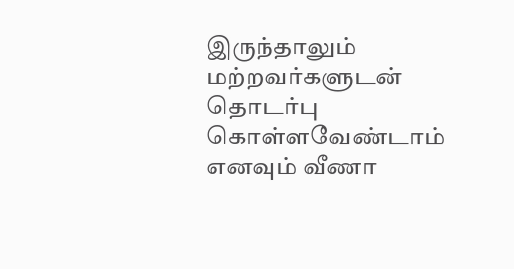இருந்தாலும் மற்றவர்களுடன் தொடர்பு கொள்ளவேண்டாம் எனவும் வீணா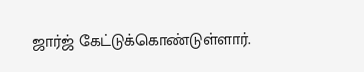ஜார்ஜ் கேட்டுக்கொண்டுள்ளார்.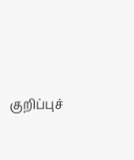குறிப்புச்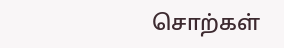சொற்கள்